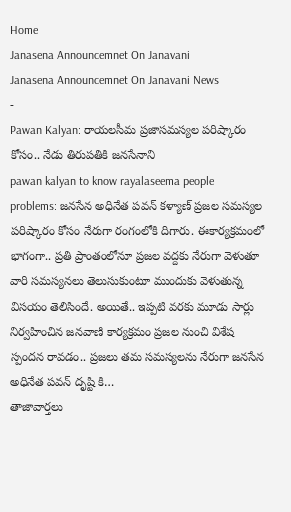Home
Janasena Announcemnet On Janavani
Janasena Announcemnet On Janavani News
-
Pawan Kalyan: రాయలసీమ ప్రజాసమస్యల పరిష్కారం కోసం.. నేడు తిరుపతికి జనసేనాని
pawan kalyan to know rayalaseema people problems: జనసేన అధినేత పవన్ కళ్యాణ్ ప్రజల సమస్యల పరిష్కారం కోసం నేరుగా రంగంలోకి దిగారు. ఈకార్యక్రమంలో భాగంగా.. ప్రతి ప్రాంతంలోనూ ప్రజల వద్దకు నేరుగా వెళుతూ వారి సమస్యనలు తెలుసుకుంటూ ముందుకు వెళుతున్న విసయం తెలిసిందే. అయితే.. ఇప్పటి వరకు మూడు సార్లు నిర్వహించిన జనవాణి కార్యక్రమం ప్రజల నుంచి విశేష స్పందన రావడం.. ప్రజలు తమ సమస్యలను నేరుగా జనసేన అధినేత పవన్ దృష్టి కి…
తాజావార్తలు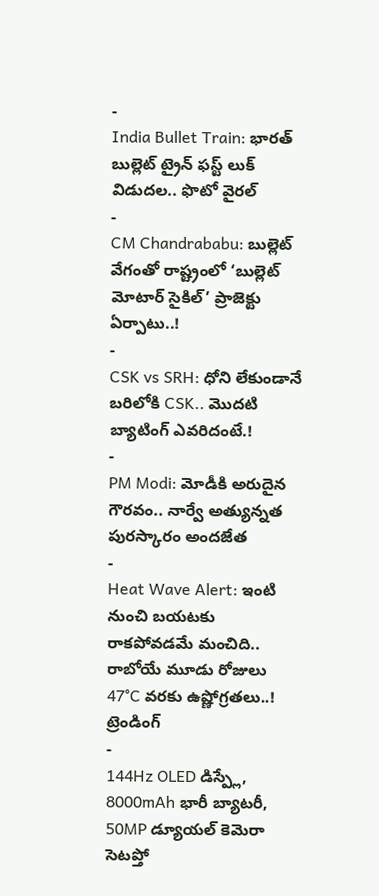-
India Bullet Train: భారత్ బుల్లెట్ ట్రైన్ ఫస్ట్ లుక్ విడుదల.. ఫొటో వైరల్
-
CM Chandrababu: బుల్లెట్ వేగంతో రాష్ట్రంలో ‘బుల్లెట్ మోటార్ సైకిల్’ ప్రాజెక్టు ఏర్పాటు..!
-
CSK vs SRH: ధోని లేకుండానే బరిలోకి CSK.. మొదటి బ్యాటింగ్ ఎవరిదంటే.!
-
PM Modi: మోడీకి అరుదైన గౌరవం.. నార్వే అత్యున్నత పురస్కారం అందజేత
-
Heat Wave Alert: ఇంటి నుంచి బయటకు రాకపోవడమే మంచిది.. రాబోయే మూడు రోజులు 47°C వరకు ఉష్ణోగ్రతలు..!
ట్రెండింగ్
-
144Hz OLED డిస్ప్లే, 8000mAh భారీ బ్యాటరీ, 50MP డ్యూయల్ కెమెరా సెటప్తో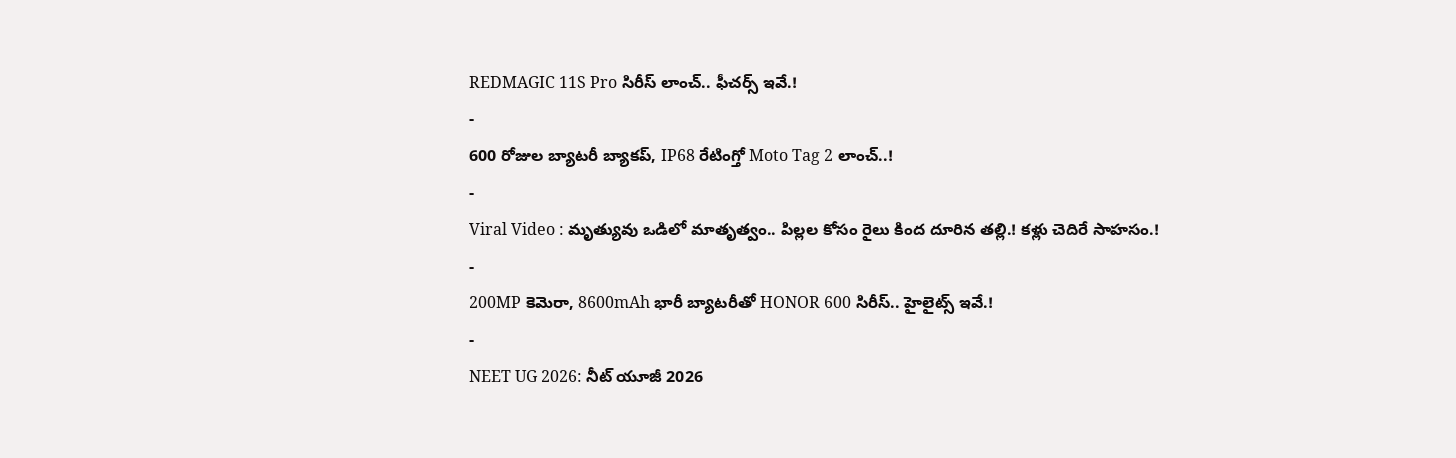REDMAGIC 11S Pro సిరీస్ లాంచ్.. ఫీచర్స్ ఇవే.!
-
600 రోజుల బ్యాటరీ బ్యాకప్, IP68 రేటింగ్తో Moto Tag 2 లాంచ్..!
-
Viral Video : మృత్యువు ఒడిలో మాతృత్వం.. పిల్లల కోసం రైలు కింద దూరిన తల్లి.! కళ్లు చెదిరే సాహసం.!
-
200MP కెమెరా, 8600mAh భారీ బ్యాటరీతో HONOR 600 సిరీస్.. హైలైట్స్ ఇవే.!
-
NEET UG 2026: నీట్ యూజీ 2026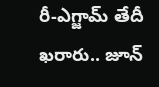రీ-ఎగ్జామ్ తేదీ ఖరారు.. జూన్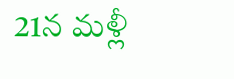21న మళ్లీ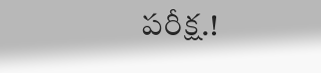పరీక్ష.!